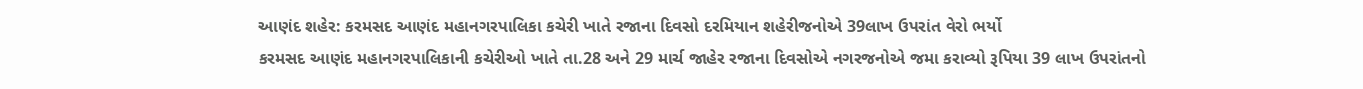આણંદ શહેર: કરમસદ આણંદ મહાનગરપાલિકા કચેરી ખાતે રજાના દિવસો દરમિયાન શહેરીજનોએ 39લાખ ઉપરાંત વેરો ભર્યો
કરમસદ આણંદ મહાનગરપાલિકાની કચેરીઓ ખાતે તા.28 અને 29 માર્ચ જાહેર રજાના દિવસોએ નગરજનોએ જમા કરાવ્યો રૂપિયા 39 લાખ ઉપરાંતનો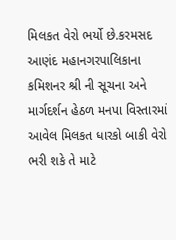મિલકત વેરો ભર્યો છે.કરમસદ આણંદ મહાનગરપાલિકાના કમિશનર શ્રી ની સૂચના અને માર્ગદર્શન હેઠળ મનપા વિસ્તારમાં આવેલ મિલકત ધારકો બાકી વેરો ભરી શકે તે માટે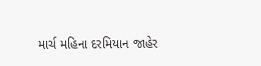માર્ચ મહિના દરમિયાન જાહેર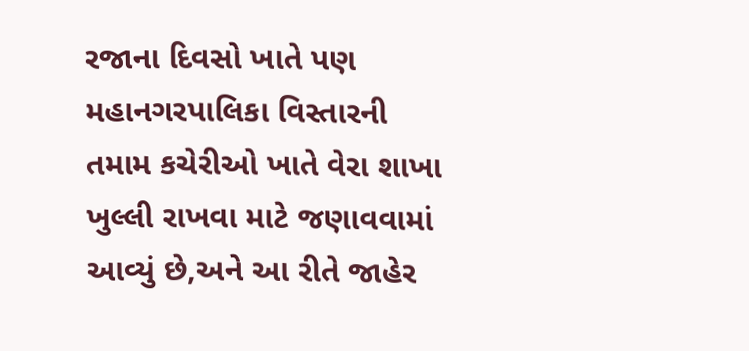રજાના દિવસો ખાતે પણ મહાનગરપાલિકા વિસ્તારની તમામ કચેરીઓ ખાતે વેરા શાખા ખુલ્લી રાખવા માટે જણાવવામાં આવ્યું છે,અને આ રીતે જાહેર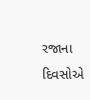રજાના દિવસોએ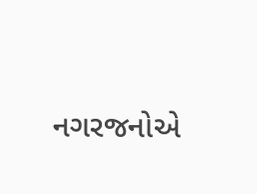નગરજનોએ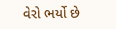વેરો ભર્યો છે